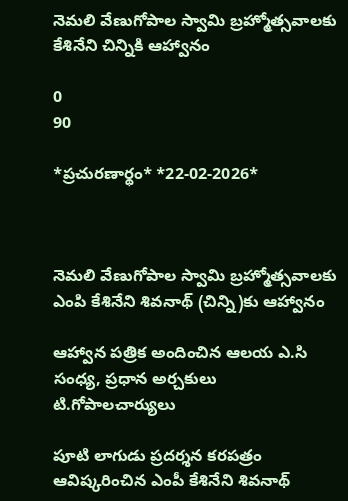నెమలి వేణుగోపాల స్వామి బ్రహ్మోత్సవాలకు కేశినేని చిన్నికి ఆహ్వానం

0
90

*ప్ర‌చుర‌ణార్థం* *22-02-2026*



నెమలి వేణుగోపాల స్వామి బ్రహ్మోత్సవాలకు ఎంపి కేశినేని శివనాథ్ (చిన్ని)కు ఆహ్వానం

ఆహ్వాన పత్రిక అందించిన ఆల‌య ఎ.సి సంధ్య‌, ప్రధాన అర్చకులు టి.గోపాల‌చార్యులు

పూటి లాగుడు ప్ర‌ద‌ర్శ‌న క‌ర‌ప‌త్రం ఆవిష్క‌రించిన ఎంపీ కేశినేని శివ‌నాథ్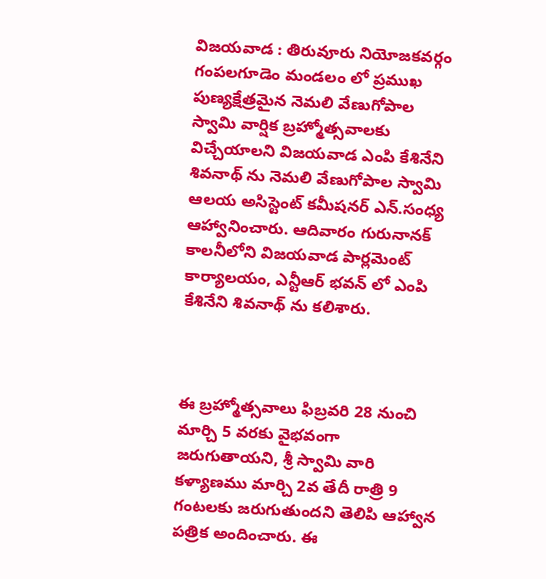విజ‌య‌వాడ : తిరువూరు నియోజ‌క‌వ‌ర్గం గంపలగూడెం మండలం లో ప్రముఖ పుణ్యక్షేత్రమైన నెమలి వేణుగోపాల స్వామి వార్షిక‌ బ్రహ్మోత్సవాలకు విచ్చేయాలని విజయవాడ ఎంపి కేశినేని శివనాథ్ ను నెమలి వేణుగోపాల స్వామి ఆల‌య అసిస్టెంట్ క‌మీష‌న‌ర్ ఎన్.సంధ్య ఆహ్వానించారు. ఆదివారం గురునాన‌క్ కాల‌నీలోని విజయవాడ పార్లమెంట్ కార్యాలయం, ఎన్టీఆర్ భవన్ లో ఎంపి కేశినేని శివనాథ్ ను కలిశారు.



ఈ బ్రహ్మోత్సవాలు ఫిబ్రవరి 28 నుంచి మార్చి 5 వరకు వైభవంగా జ‌రుగుతాయ‌ని, శ్రీ స్వామి వారి క‌ళ్యాణ‌ము మార్చి 2వ తేదీ రాత్రి 9 గంట‌ల‌కు జ‌రుగుతుంద‌ని తెలిపి ఆహ్వాన ప‌త్రిక అందించారు. ఈ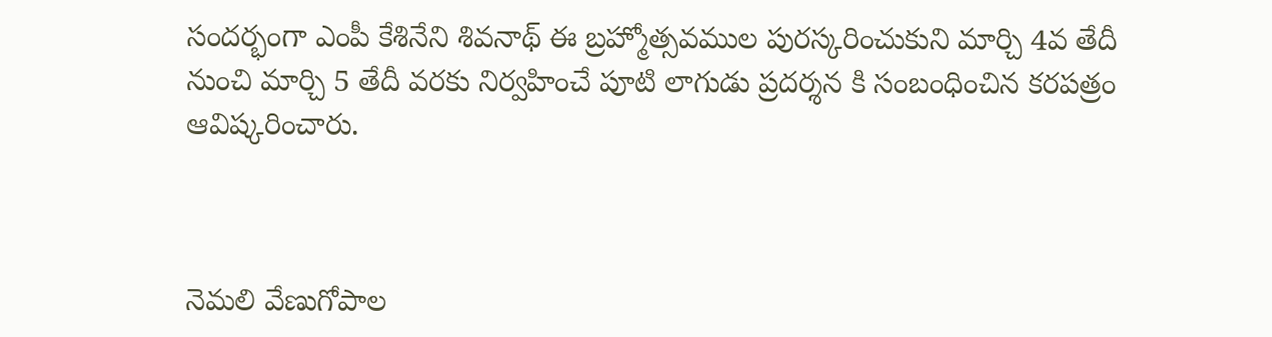సంద‌ర్భంగా ఎంపీ కేశినేని శివ‌నాథ్ ఈ బ్ర‌హ్మోత్స‌వ‌ముల పుర‌స్క‌రించుకుని మార్చి 4వ తేదీ నుంచి మార్చి 5 తేదీ వ‌ర‌కు నిర్వ‌హించే పూటి లాగుడు ప్ర‌ద‌ర్శ‌న కి సంబంధించిన క‌ర‌ప‌త్రం ఆవిష్క‌రించారు.



నెమలి వేణుగోపాల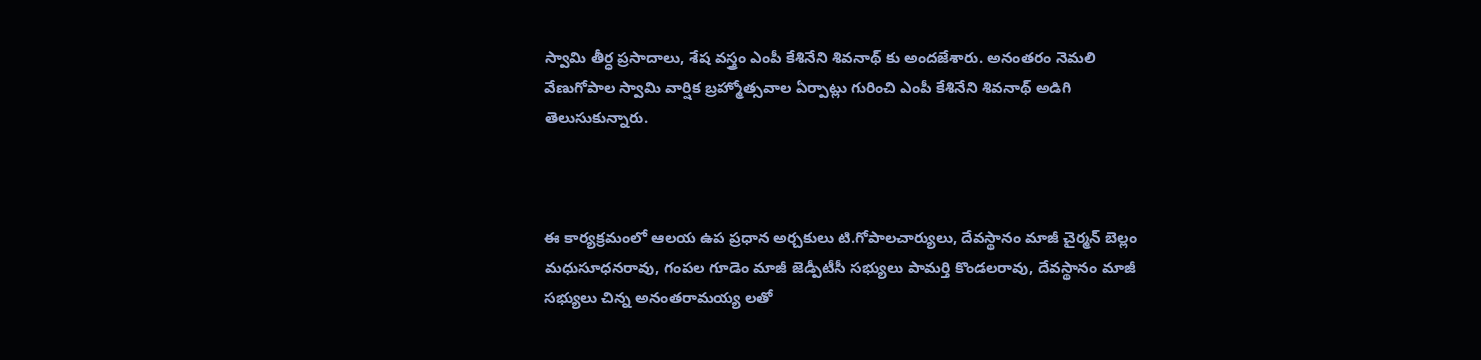స్వామి తీర్ధ ప్రసాదాలు, శేష వస్త్రం ఎంపీ కేశినేని శివ‌నాథ్ కు అందజేశారు. అనంత‌రం నెమలి వేణుగోపాల స్వామి వార్షిక‌ బ్రహ్మోత్సవాల ఏర్పాట్లు గురించి ఎంపీ కేశినేని శివ‌నాథ్ అడిగి తెలుసుకున్నారు.



ఈ కార్య‌క్ర‌మంలో ఆల‌య ఉప ప్ర‌ధాన అర్చ‌కులు టి.గోపాలచార్యులు, దేవ‌స్థానం మాజీ చైర్మ‌న్ బెల్లం మ‌ధుసూధ‌న‌రావు, గంప‌ల గూడెం మాజీ జెడ్పీటీసీ స‌భ్యులు పామ‌ర్తి కొండ‌ల‌రావు, దేవ‌స్థానం మాజీ స‌భ్యులు చిన్న అనంత‌రామ‌య్య ల‌తో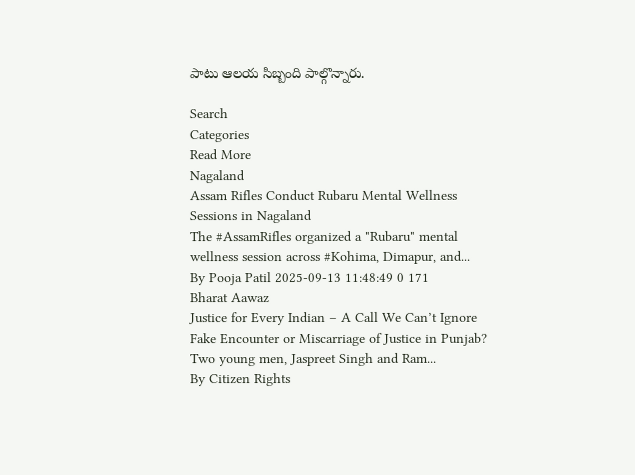పాటు ఆల‌య సిబ్బంది పాల్గొన్నారు.

Search
Categories
Read More
Nagaland
Assam Rifles Conduct Rubaru Mental Wellness Sessions in Nagaland
The #AssamRifles organized a "Rubaru" mental wellness session across #Kohima, Dimapur, and...
By Pooja Patil 2025-09-13 11:48:49 0 171
Bharat Aawaz
Justice for Every Indian – A Call We Can’t Ignore
Fake Encounter or Miscarriage of Justice in Punjab? Two young men, Jaspreet Singh and Ram...
By Citizen Rights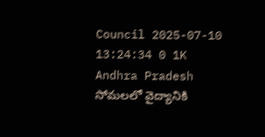Council 2025-07-10 13:24:34 0 1K
Andhra Pradesh
సోమలలో వైద్యానికి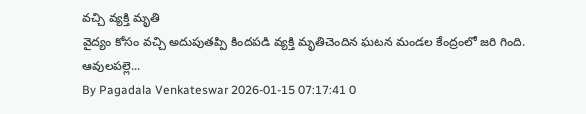వచ్చి వ్యక్తి మృతి
వైద్యం కోసం వచ్చి అదుపుతప్పి కిందపడి వ్యక్తి మృతిచెందిన ఘటన మండల కేంద్రంలో జరి గింది. ఆవులపల్లె...
By Pagadala Venkateswar 2026-01-15 07:17:41 0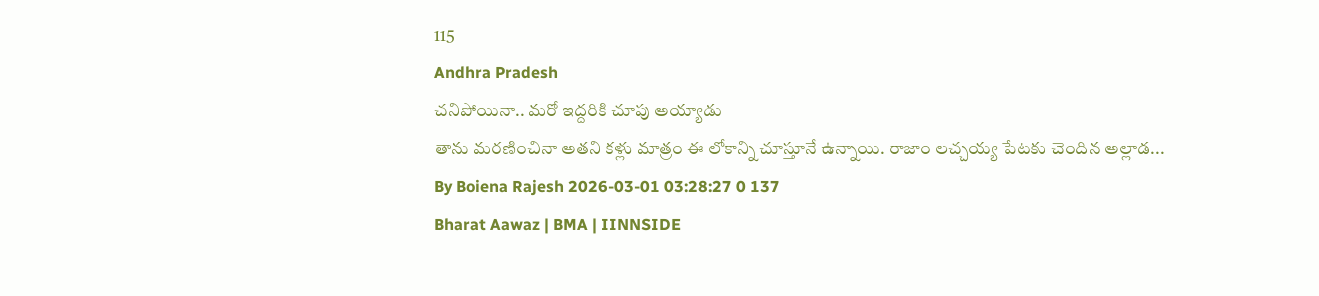115
Andhra Pradesh
చనిపోయినా.. మరో ఇద్దరికి చూపు అయ్యాడు
తాను మరణించినా అతని కళ్లు మాత్రం ఈ లోకాన్ని చూస్తూనే ఉన్నాయి. రాజాం లచ్చయ్య పేటకు చెందిన అల్లాడ...
By Boiena Rajesh 2026-03-01 03:28:27 0 137
Bharat Aawaz | BMA | IINNSIDE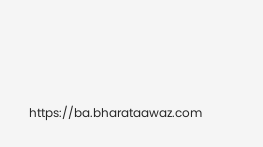https://ba.bharataawaz.com